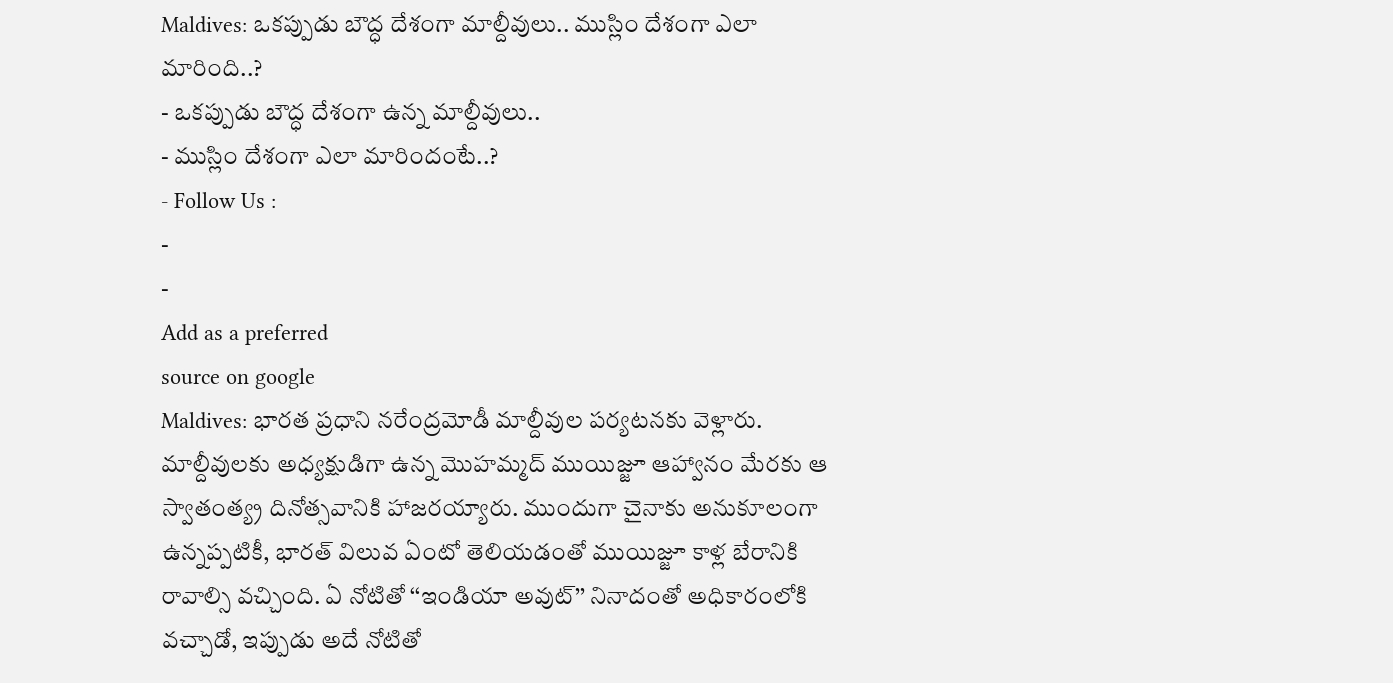Maldives: ఒకప్పుడు బౌద్ధ దేశంగా మాల్దీవులు.. ముస్లిం దేశంగా ఎలా మారింది..?
- ఒకప్పుడు బౌద్ధ దేశంగా ఉన్న మాల్దీవులు..
- ముస్లిం దేశంగా ఎలా మారిందంటే..?
- Follow Us :
-
-
Add as a preferred
source on google
Maldives: భారత ప్రధాని నరేంద్రమోడీ మాల్దీవుల పర్యటనకు వెళ్లారు. మాల్దీవులకు అధ్యక్షుడిగా ఉన్న మొహమ్మద్ ముయిజ్జూ ఆహ్వానం మేరకు ఆ స్వాతంత్య్ర దినోత్సవానికి హాజరయ్యారు. ముందుగా చైనాకు అనుకూలంగా ఉన్నప్పటికీ, భారత్ విలువ ఏంటో తెలియడంతో ముయిజ్జూ కాళ్ల బేరానికి రావాల్సి వచ్చింది. ఏ నోటితో ‘‘ఇండియా అవుట్’’ నినాదంతో అధికారంలోకి వచ్చాడో, ఇప్పుడు అదే నోటితో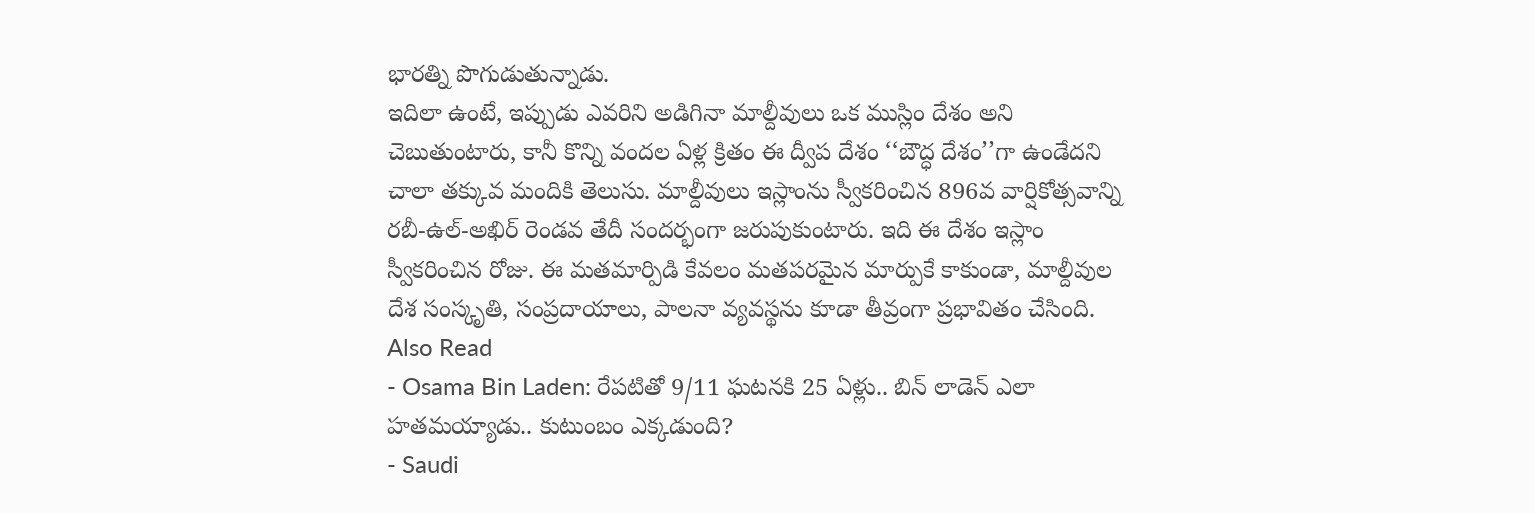భారత్ని పొగుడుతున్నాడు.
ఇదిలా ఉంటే, ఇప్పుడు ఎవరిని అడిగినా మాల్దీవులు ఒక ముస్లిం దేశం అని చెబుతుంటారు, కానీ కొన్ని వందల ఏళ్ల క్రితం ఈ ద్వీప దేశం ‘‘బౌద్ధ దేశం’’గా ఉండేదని చాలా తక్కువ మందికి తెలుసు. మాల్దీవులు ఇస్లాంను స్వీకరించిన 896వ వార్షికోత్సవాన్ని రబీ-ఉల్-అఖిర్ రెండవ తేదీ సందర్భంగా జరుపుకుంటారు. ఇది ఈ దేశం ఇస్లాం స్వీకరించిన రోజు. ఈ మతమార్పిడి కేవలం మతపరమైన మార్పుకే కాకుండా, మాల్దీవుల దేశ సంస్కృతి, సంప్రదాయాలు, పాలనా వ్యవస్థను కూడా తీవ్రంగా ప్రభావితం చేసింది.
Also Read
- Osama Bin Laden: రేపటితో 9/11 ఘటనకి 25 ఏళ్లు.. బిన్ లాడెన్ ఎలా హతమయ్యాడు.. కుటుంబం ఎక్కడుంది?
- Saudi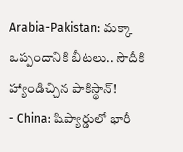Arabia-Pakistan: మక్కా ఒప్పందానికి బీటలు.. సౌదీకి హ్యాండిచ్చిన పాకిస్థాన్!
- China: షిప్యార్డులో భారీ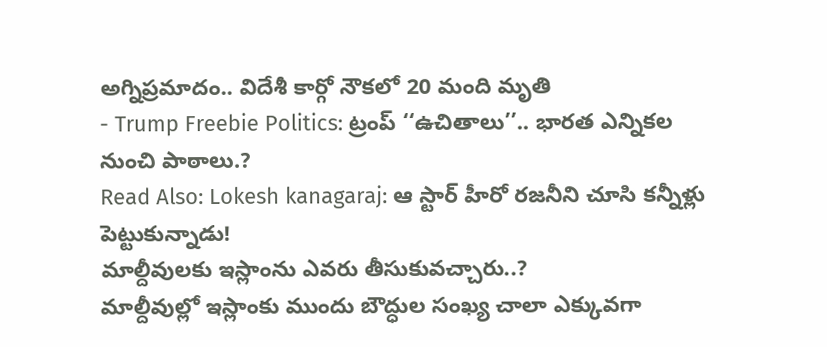అగ్నిప్రమాదం.. విదేశీ కార్గో నౌకలో 20 మంది మృతి
- Trump Freebie Politics: ట్రంప్ ‘‘ఉచితాలు’’.. భారత ఎన్నికల నుంచి పాఠాలు.?
Read Also: Lokesh kanagaraj: ఆ స్టార్ హీరో రజనీని చూసి కన్నీళ్లు పెట్టుకున్నాడు!
మాల్దీవులకు ఇస్లాంను ఎవరు తీసుకువచ్చారు..?
మాల్దీవుల్లో ఇస్లాంకు ముందు బౌద్ధుల సంఖ్య చాలా ఎక్కువగా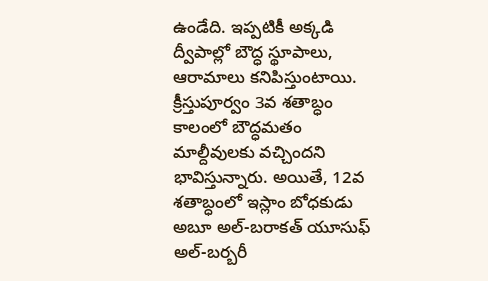ఉండేది. ఇప్పటికీ అక్కడి ద్వీపాల్లో బౌద్ధ స్థూపాలు, ఆరామాలు కనిపిస్తుంటాయి. క్రీస్తుపూర్వం 3వ శతాబ్ధం కాలంలో బౌద్ధమతం మాల్దీవులకు వచ్చిందని భావిస్తున్నారు. అయితే, 12వ శతాబ్ధంలో ఇస్లాం బోధకుడు అబూ అల్-బరాకత్ యూసుఫ్ అల్-బర్బరీ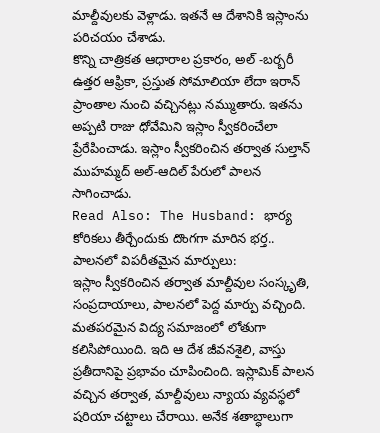మాల్దీవులకు వెళ్లాడు. ఇతనే ఆ దేశానికి ఇస్లాంను పరిచయం చేశాడు.
కొన్ని చాత్రికత ఆధారాల ప్రకారం, అల్ -బర్బరీ ఉత్తర ఆఫ్రికా, ప్రస్తుత సోమాలియా లేదా ఇరాన్ ప్రాంతాల నుంచి వచ్చినట్లు నమ్ముతారు. ఇతను అప్పటి రాజు ధోవేమిని ఇస్లాం స్వీకరించేలా ప్రేరేపించాడు. ఇస్లాం స్వీకరించిన తర్వాత సుల్తాన్ ముహమ్మద్ అల్-ఆదిల్ పేరులో పాలన సాగించాడు.
Read Also: The Husband: భార్య కోరికలు తీర్చేందుకు దొంగగా మారిన భర్త..
పాలనలో విపరీతమైన మార్పులు:
ఇస్లాం స్వీకరించిన తర్వాత మాల్దీవుల సంస్కృతి, సంప్రదాయాలు, పాలనలో పెద్ద మార్పు వచ్చింది. మతపరమైన విద్య సమాజంలో లోతుగా కలిసిపోయింది. ఇది ఆ దేశ జీవనశైలి, వాస్తు ప్రతీదానిపై ప్రభావం చూపించింది. ఇస్లామిక్ పాలన వచ్చిన తర్వాత, మాల్దీవులు న్యాయ వ్యవస్థలో షరియా చట్టాలు చేరాయి. అనేక శతాబ్ధాలుగా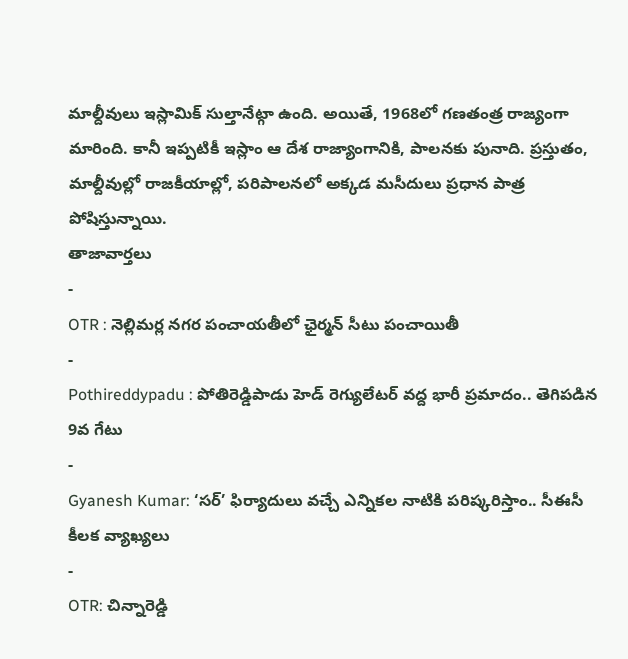మాల్దీవులు ఇస్లామిక్ సుల్తానేట్గా ఉంది. అయితే, 1968లో గణతంత్ర రాజ్యంగా మారింది. కానీ ఇప్పటికీ ఇస్లాం ఆ దేశ రాజ్యాంగానికి, పాలనకు పునాది. ప్రస్తుతం, మాల్దీవుల్లో రాజకీయాల్లో, పరిపాలనలో అక్కడ మసీదులు ప్రధాన పాత్ర పోషిస్తున్నాయి.
తాజావార్తలు
-
OTR : నెల్లిమర్ల నగర పంచాయతీలో ఛైర్మన్ సీటు పంచాయితీ
-
Pothireddypadu : పోతిరెడ్డిపాడు హెడ్ రెగ్యులేటర్ వద్ద భారీ ప్రమాదం.. తెగిపడిన 9వ గేటు
-
Gyanesh Kumar: ‘సర్’ ఫిర్యాదులు వచ్చే ఎన్నికల నాటికి పరిష్కరిస్తాం.. సీఈసీ కీలక వ్యాఖ్యలు
-
OTR: చిన్నారెడ్డి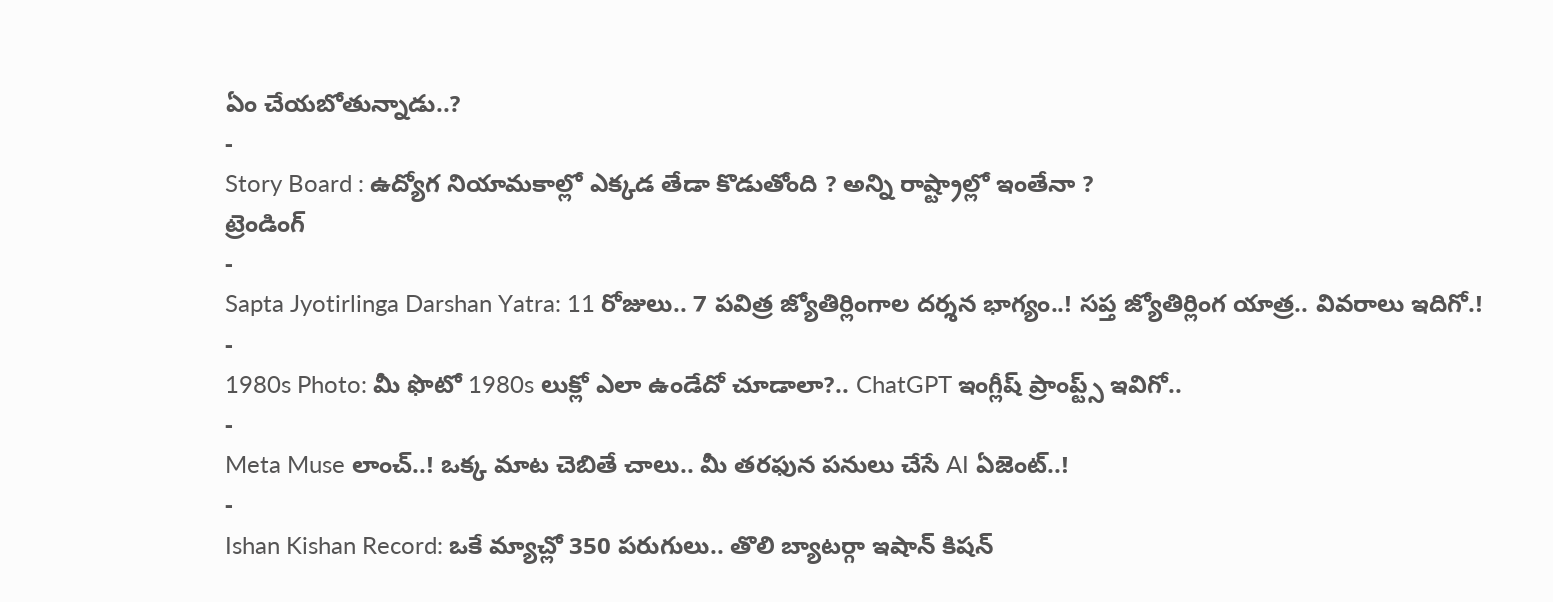ఏం చేయబోతున్నాడు..?
-
Story Board : ఉద్యోగ నియామకాల్లో ఎక్కడ తేడా కొడుతోంది ? అన్ని రాష్ట్రాల్లో ఇంతేనా ?
ట్రెండింగ్
-
Sapta Jyotirlinga Darshan Yatra: 11 రోజులు.. 7 పవిత్ర జ్యోతిర్లింగాల దర్శన భాగ్యం..! సప్త జ్యోతిర్లింగ యాత్ర.. వివరాలు ఇదిగో.!
-
1980s Photo: మీ ఫొటో 1980s లుక్లో ఎలా ఉండేదో చూడాలా?.. ChatGPT ఇంగ్లీష్ ప్రాంప్ట్స్ ఇవిగో..
-
Meta Muse లాంచ్..! ఒక్క మాట చెబితే చాలు.. మీ తరఫున పనులు చేసే AI ఏజెంట్..!
-
Ishan Kishan Record: ఒకే మ్యాచ్లో 350 పరుగులు.. తొలి బ్యాటర్గా ఇషాన్ కిషన్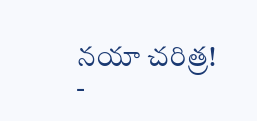నయా చరిత్ర!
-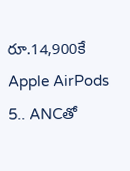రూ.14,900కే Apple AirPods 5.. ANCతో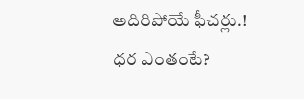అదిరిపోయే ఫీచర్లు.! ధర ఎంతంటే?